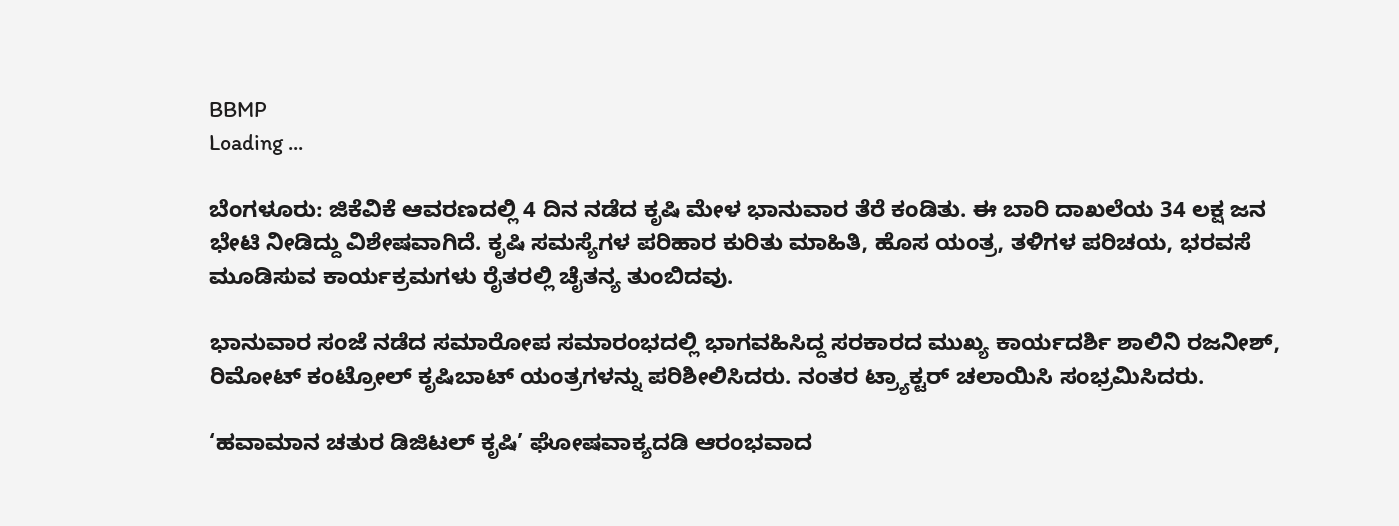BBMP
Loading ...

ಬೆಂಗಳೂರು: ಜಿಕೆವಿಕೆ ಆವರಣದಲ್ಲಿ 4 ದಿನ ನಡೆದ ಕೃಷಿ ಮೇಳ ಭಾನುವಾರ ತೆರೆ ಕಂಡಿತು. ಈ ಬಾರಿ ದಾಖಲೆಯ 34 ಲಕ್ಷ ಜನ ಭೇಟಿ ನೀಡಿದ್ದು ವಿಶೇಷವಾಗಿದೆ. ಕೃಷಿ ಸಮಸ್ಯೆಗಳ ಪರಿಹಾರ ಕುರಿತು ಮಾಹಿತಿ, ಹೊಸ ಯಂತ್ರ, ತಳಿಗಳ ಪರಿಚಯ, ಭರವಸೆ ಮೂಡಿಸುವ ಕಾರ್ಯಕ್ರಮಗಳು ರೈತರಲ್ಲಿ ಚೈತನ್ಯ ತುಂಬಿದವು.

ಭಾನುವಾರ ಸಂಜೆ ನಡೆದ ಸಮಾರೋಪ ಸಮಾರಂಭದಲ್ಲಿ ಭಾಗವಹಿಸಿದ್ದ ಸರಕಾರದ ಮುಖ್ಯ ಕಾರ್ಯದರ್ಶಿ ಶಾಲಿನಿ ರಜನೀಶ್‌, ರಿಮೋಟ್‌ ಕಂಟ್ರೋಲ್‌ ಕೃಷಿಬಾಟ್‌ ಯಂತ್ರಗಳನ್ನು ಪರಿಶೀಲಿಸಿದರು. ನಂತರ ಟ್ರ್ಯಾಕ್ಟರ್‌ ಚಲಾಯಿಸಿ ಸಂಭ್ರಮಿಸಿದರು.

‘ಹವಾಮಾನ ಚತುರ ಡಿಜಿಟಲ್‌ ಕೃಷಿ’ ಘೋಷವಾಕ್ಯದಡಿ ಆರಂಭವಾದ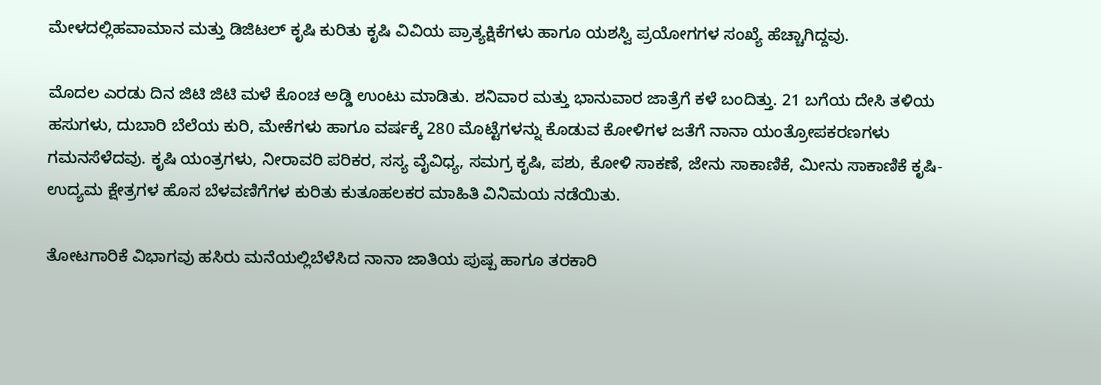ಮೇಳದಲ್ಲಿಹವಾಮಾನ ಮತ್ತು ಡಿಜಿಟಲ್‌ ಕೃಷಿ ಕುರಿತು ಕೃಷಿ ವಿವಿಯ ಪ್ರಾತ್ಯಕ್ಷಿಕೆಗಳು ಹಾಗೂ ಯಶಸ್ವಿ ಪ್ರಯೋಗಗಳ ಸಂಖ್ಯೆ ಹೆಚ್ಚಾಗಿದ್ದವು.

ಮೊದಲ ಎರಡು ದಿನ ಜಿಟಿ ಜಿಟಿ ಮಳೆ ಕೊಂಚ ಅಡ್ಡಿ ಉಂಟು ಮಾಡಿತು. ಶನಿವಾರ ಮತ್ತು ಭಾನುವಾರ ಜಾತ್ರೆಗೆ ಕಳೆ ಬಂದಿತ್ತು. 21 ಬಗೆಯ ದೇಸಿ ತಳಿಯ ಹಸುಗಳು, ದುಬಾರಿ ಬೆಲೆಯ ಕುರಿ, ಮೇಕೆಗಳು ಹಾಗೂ ವರ್ಷಕ್ಕೆ 280 ಮೊಟ್ಟೆಗಳನ್ನು ಕೊಡುವ ಕೋಳಿಗಳ ಜತೆಗೆ ನಾನಾ ಯಂತ್ರೋಪಕರಣಗಳು ಗಮನಸೆಳೆದವು. ಕೃಷಿ ಯಂತ್ರಗಳು, ನೀರಾವರಿ ಪರಿಕರ, ಸಸ್ಯ ವೈವಿಧ್ಯ, ಸಮಗ್ರ ಕೃಷಿ, ಪಶು, ಕೋಳಿ ಸಾಕಣೆ, ಜೇನು ಸಾಕಾಣಿಕೆ, ಮೀನು ಸಾಕಾಣಿಕೆ ಕೃಷಿ-ಉದ್ಯಮ ಕ್ಷೇತ್ರಗಳ ಹೊಸ ಬೆಳವಣಿಗೆಗಳ ಕುರಿತು ಕುತೂಹಲಕರ ಮಾಹಿತಿ ವಿನಿಮಯ ನಡೆಯಿತು.

ತೋಟಗಾರಿಕೆ ವಿಭಾಗವು ಹಸಿರು ಮನೆಯಲ್ಲಿಬೆಳೆಸಿದ ನಾನಾ ಜಾತಿಯ ಪುಷ್ಪ ಹಾಗೂ ತರಕಾರಿ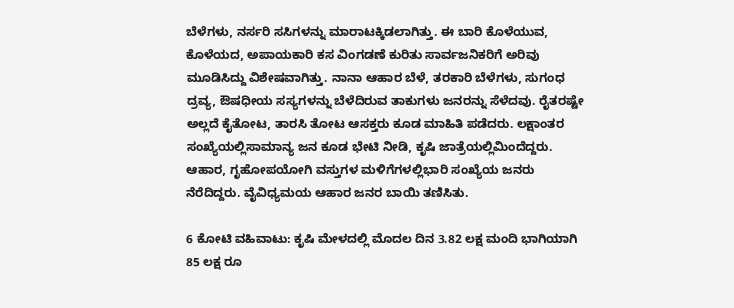ಬೆಳೆಗಳು, ನರ್ಸರಿ ಸಸಿಗಳನ್ನು ಮಾರಾಟಕ್ಕಿಡಲಾಗಿತ್ತು. ಈ ಬಾರಿ ಕೊಳೆಯುವ, ಕೊಳೆಯದ, ಅಪಾಯಕಾರಿ ಕಸ ವಿಂಗಡಣೆ ಕುರಿತು ಸಾರ್ವಜನಿಕರಿಗೆ ಅರಿವು ಮೂಡಿಸಿದ್ದು ವಿಶೇಷವಾಗಿತ್ತು. ನಾನಾ ಆಹಾರ ಬೆಳೆ, ತರಕಾರಿ ಬೆಳೆಗಳು, ಸುಗಂಧ ದ್ರವ್ಯ, ಔಷಧೀಯ ಸಸ್ಯಗಳನ್ನು ಬೆಳೆದಿರುವ ತಾಕುಗಳು ಜನರನ್ನು ಸೆಳೆದವು. ರೈತರಷ್ಟೇ ಅಲ್ಲದೆ ಕೈತೋಟ, ತಾರಸಿ ತೋಟ ಆಸಕ್ತರು ಕೂಡ ಮಾಹಿತಿ ಪಡೆದರು. ಲಕ್ಷಾಂತರ ಸಂಖ್ಯೆಯಲ್ಲಿಸಾಮಾನ್ಯ ಜನ ಕೂಡ ಭೇಟಿ ನೀಡಿ, ಕೃಷಿ ಜಾತ್ರೆಯಲ್ಲಿಮಿಂದೆದ್ದರು. ಆಹಾರ, ಗೃಹೋಪಯೋಗಿ ವಸ್ತುಗಳ ಮಳಿಗೆಗಳಲ್ಲಿಭಾರಿ ಸಂಖ್ಯೆಯ ಜನರು ನೆರೆದಿದ್ದರು. ವೈವಿಧ್ಯಮಯ ಆಹಾರ ಜನರ ಬಾಯಿ ತಣಿಸಿತು.

6 ಕೋಟಿ ವಹಿವಾಟು: ಕೃಷಿ ಮೇಳದಲ್ಲಿ ಮೊದಲ ದಿನ 3.82 ಲಕ್ಷ ಮಂದಿ ಭಾಗಿಯಾಗಿ 85 ಲಕ್ಷ ರೂ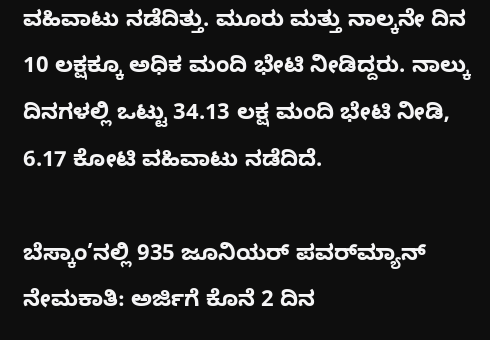ವಹಿವಾಟು ನಡೆದಿತ್ತು. ಮೂರು ಮತ್ತು ನಾಲ್ಕನೇ ದಿನ 10 ಲಕ್ಷಕ್ಕೂ ಅಧಿಕ ಮಂದಿ ಭೇಟಿ ನೀಡಿದ್ದರು. ನಾಲ್ಕು ದಿನಗಳಲ್ಲಿ ಒಟ್ಟು 34.13 ಲಕ್ಷ ಮಂದಿ ಭೇಟಿ ನೀಡಿ, 6.17 ಕೋಟಿ ವಹಿವಾಟು ನಡೆದಿದೆ.

ಬೆಸ್ಕಾಂ’ನಲ್ಲಿ 935 ಜೂನಿಯರ್ ಪವರ್‌ಮ್ಯಾನ್‌ ನೇಮಕಾತಿ: ಅರ್ಜಿಗೆ ಕೊನೆ 2 ದಿನ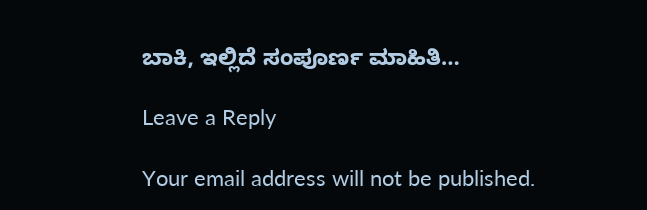ಬಾಕಿ, ಇಲ್ಲಿದೆ ಸಂಪೂರ್ಣ ಮಾಹಿತಿ…

Leave a Reply

Your email address will not be published.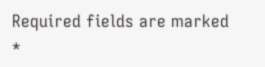Required fields are marked *